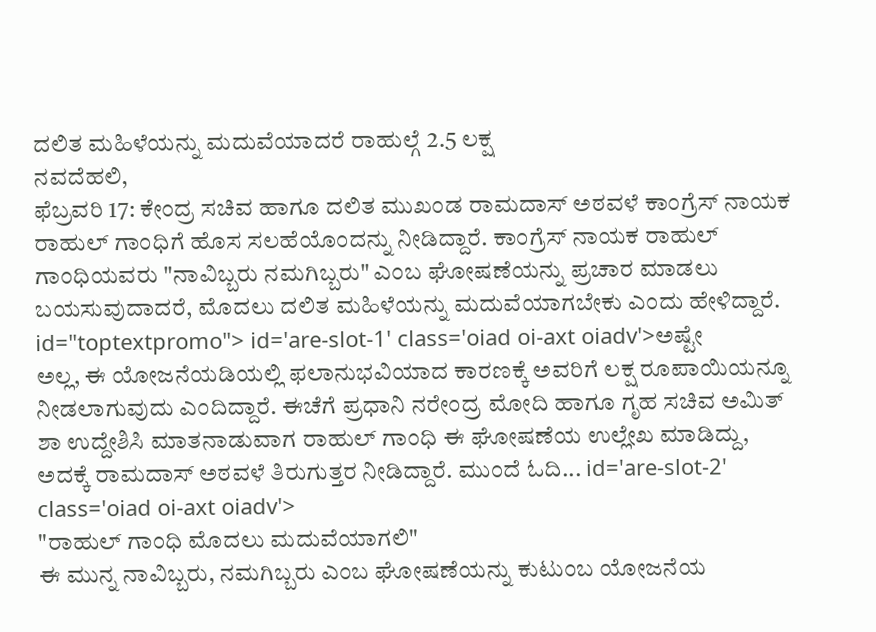ದಲಿತ ಮಹಿಳೆಯನ್ನು ಮದುವೆಯಾದರೆ ರಾಹುಲ್ಗೆ 2.5 ಲಕ್ಷ
ನವದೆಹಲಿ,
ಫೆಬ್ರವರಿ 17: ಕೇಂದ್ರ ಸಚಿವ ಹಾಗೂ ದಲಿತ ಮುಖಂಡ ರಾಮದಾಸ್ ಅಠವಳೆ ಕಾಂಗ್ರೆಸ್ ನಾಯಕ ರಾಹುಲ್ ಗಾಂಧಿಗೆ ಹೊಸ ಸಲಹೆಯೊಂದನ್ನು ನೀಡಿದ್ದಾರೆ. ಕಾಂಗ್ರೆಸ್ ನಾಯಕ ರಾಹುಲ್ ಗಾಂಧಿಯವರು "ನಾವಿಬ್ಬರು ನಮಗಿಬ್ಬರು" ಎಂಬ ಘೋಷಣೆಯನ್ನು ಪ್ರಚಾರ ಮಾಡಲು ಬಯಸುವುದಾದರೆ, ಮೊದಲು ದಲಿತ ಮಹಿಳೆಯನ್ನು ಮದುವೆಯಾಗಬೇಕು ಎಂದು ಹೇಳಿದ್ದಾರೆ. id="toptextpromo"> id='are-slot-1' class='oiad oi-axt oiadv'>ಅಷ್ಟೇ
ಅಲ್ಲ, ಈ ಯೋಜನೆಯಡಿಯಲ್ಲಿ ಫಲಾನುಭವಿಯಾದ ಕಾರಣಕ್ಕೆ ಅವರಿಗೆ ಲಕ್ಷ ರೂಪಾಯಿಯನ್ನೂ ನೀಡಲಾಗುವುದು ಎಂದಿದ್ದಾರೆ. ಈಚೆಗೆ ಪ್ರಧಾನಿ ನರೇಂದ್ರ ಮೋದಿ ಹಾಗೂ ಗೃಹ ಸಚಿವ ಅಮಿತ್ ಶಾ ಉದ್ದೇಶಿಸಿ ಮಾತನಾಡುವಾಗ ರಾಹುಲ್ ಗಾಂಧಿ ಈ ಘೋಷಣೆಯ ಉಲ್ಲೇಖ ಮಾಡಿದ್ದು, ಅದಕ್ಕೆ ರಾಮದಾಸ್ ಅಠವಳೆ ತಿರುಗುತ್ತರ ನೀಡಿದ್ದಾರೆ. ಮುಂದೆ ಓದಿ... id='are-slot-2' class='oiad oi-axt oiadv'>
"ರಾಹುಲ್ ಗಾಂಧಿ ಮೊದಲು ಮದುವೆಯಾಗಲಿ"
ಈ ಮುನ್ನ ನಾವಿಬ್ಬರು, ನಮಗಿಬ್ಬರು ಎಂಬ ಘೋಷಣೆಯನ್ನು ಕುಟುಂಬ ಯೋಜನೆಯ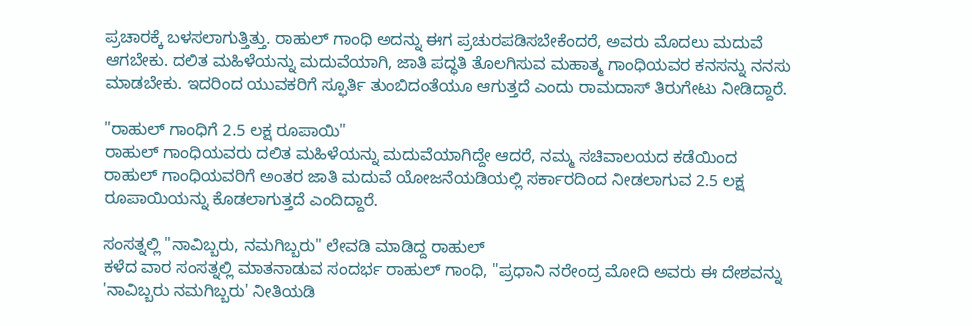ಪ್ರಚಾರಕ್ಕೆ ಬಳಸಲಾಗುತ್ತಿತ್ತು. ರಾಹುಲ್ ಗಾಂಧಿ ಅದನ್ನು ಈಗ ಪ್ರಚುರಪಡಿಸಬೇಕೆಂದರೆ, ಅವರು ಮೊದಲು ಮದುವೆ ಆಗಬೇಕು. ದಲಿತ ಮಹಿಳೆಯನ್ನು ಮದುವೆಯಾಗಿ, ಜಾತಿ ಪದ್ಧತಿ ತೊಲಗಿಸುವ ಮಹಾತ್ಮ ಗಾಂಧಿಯವರ ಕನಸನ್ನು ನನಸು ಮಾಡಬೇಕು. ಇದರಿಂದ ಯುವಕರಿಗೆ ಸ್ಫೂರ್ತಿ ತುಂಬಿದಂತೆಯೂ ಆಗುತ್ತದೆ ಎಂದು ರಾಮದಾಸ್ ತಿರುಗೇಟು ನೀಡಿದ್ದಾರೆ.

"ರಾಹುಲ್ ಗಾಂಧಿಗೆ 2.5 ಲಕ್ಷ ರೂಪಾಯಿ"
ರಾಹುಲ್ ಗಾಂಧಿಯವರು ದಲಿತ ಮಹಿಳೆಯನ್ನು ಮದುವೆಯಾಗಿದ್ದೇ ಆದರೆ, ನಮ್ಮ ಸಚಿವಾಲಯದ ಕಡೆಯಿಂದ ರಾಹುಲ್ ಗಾಂಧಿಯವರಿಗೆ ಅಂತರ ಜಾತಿ ಮದುವೆ ಯೋಜನೆಯಡಿಯಲ್ಲಿ ಸರ್ಕಾರದಿಂದ ನೀಡಲಾಗುವ 2.5 ಲಕ್ಷ ರೂಪಾಯಿಯನ್ನು ಕೊಡಲಾಗುತ್ತದೆ ಎಂದಿದ್ದಾರೆ.

ಸಂಸತ್ನಲ್ಲಿ "ನಾವಿಬ್ಬರು, ನಮಗಿಬ್ಬರು" ಲೇವಡಿ ಮಾಡಿದ್ದ ರಾಹುಲ್
ಕಳೆದ ವಾರ ಸಂಸತ್ನಲ್ಲಿ ಮಾತನಾಡುವ ಸಂದರ್ಭ ರಾಹುಲ್ ಗಾಂಧಿ, "ಪ್ರಧಾನಿ ನರೇಂದ್ರ ಮೋದಿ ಅವರು ಈ ದೇಶವನ್ನು 'ನಾವಿಬ್ಬರು ನಮಗಿಬ್ಬರು' ನೀತಿಯಡಿ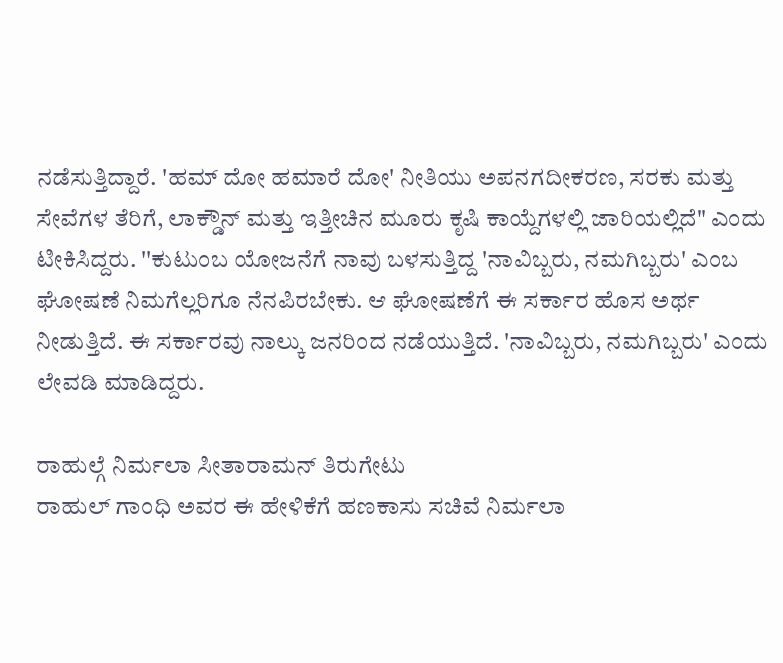ನಡೆಸುತ್ತಿದ್ದಾರೆ. 'ಹಮ್ ದೋ ಹಮಾರೆ ದೋ' ನೀತಿಯು ಅಪನಗದೀಕರಣ, ಸರಕು ಮತ್ತು ಸೇವೆಗಳ ತೆರಿಗೆ, ಲಾಕ್ಡೌನ್ ಮತ್ತು ಇತ್ತೀಚಿನ ಮೂರು ಕೃಷಿ ಕಾಯ್ದೆಗಳಲ್ಲಿ ಜಾರಿಯಲ್ಲಿದೆ" ಎಂದು ಟೀಕಿಸಿದ್ದರು. ''ಕುಟುಂಬ ಯೋಜನೆಗೆ ನಾವು ಬಳಸುತ್ತಿದ್ದ 'ನಾವಿಬ್ಬರು, ನಮಗಿಬ್ಬರು' ಎಂಬ ಘೋಷಣೆ ನಿಮಗೆಲ್ಲರಿಗೂ ನೆನಪಿರಬೇಕು. ಆ ಘೋಷಣೆಗೆ ಈ ಸರ್ಕಾರ ಹೊಸ ಅರ್ಥ ನೀಡುತ್ತಿದೆ. ಈ ಸರ್ಕಾರವು ನಾಲ್ಕು ಜನರಿಂದ ನಡೆಯುತ್ತಿದೆ. 'ನಾವಿಬ್ಬರು, ನಮಗಿಬ್ಬರು' ಎಂದು ಲೇವಡಿ ಮಾಡಿದ್ದರು.

ರಾಹುಲ್ಗೆ ನಿರ್ಮಲಾ ಸೀತಾರಾಮನ್ ತಿರುಗೇಟು
ರಾಹುಲ್ ಗಾಂಧಿ ಅವರ ಈ ಹೇಳಿಕೆಗೆ ಹಣಕಾಸು ಸಚಿವೆ ನಿರ್ಮಲಾ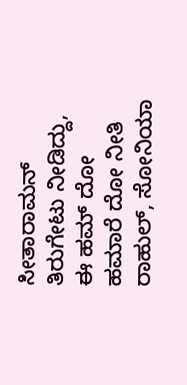ಸೀತಾರಾಮನ್ ತಿರುಗೇಟು ನೀಡಿದ್ದು, ಈ ಹಮ್ ದೋ ಹಮಾರೆ ದೋ ನೀತಿ ರಾಹುಲ್, ಸೋನಿಯಾ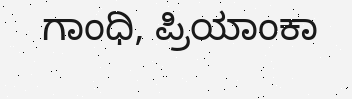ಗಾಂಧಿ, ಪ್ರಿಯಾಂಕಾ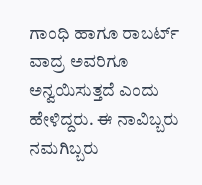ಗಾಂಧಿ ಹಾಗೂ ರಾಬರ್ಟ್ ವಾದ್ರ ಅವರಿಗೂ ಅನ್ವಯಿಸುತ್ತದೆ ಎಂದು ಹೇಳಿದ್ದರು. ಈ ನಾವಿಬ್ಬರು ನಮಗಿಬ್ಬರು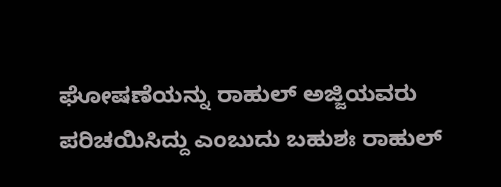ಘೋಷಣೆಯನ್ನು ರಾಹುಲ್ ಅಜ್ಜಿಯವರು ಪರಿಚಯಿಸಿದ್ದು ಎಂಬುದು ಬಹುಶಃ ರಾಹುಲ್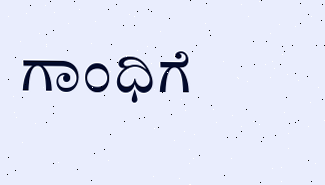ಗಾಂಧಿಗೆ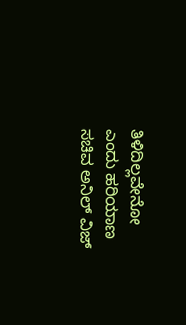ತಿಳಿದಿಲ್ಲವೇನೋ ಎಂದು ಹರಿಯಾಣ ಸಚಿವ ಅನಿಲ್ ವಿಜ್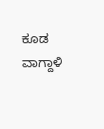ಕೂಡ ವಾಗ್ದಾಳಿ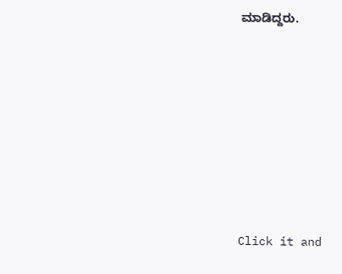ಮಾಡಿದ್ದರು.












Click it and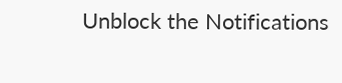Unblock the Notifications